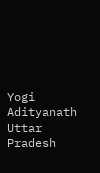Yogi Adityanath
Uttar Pradesh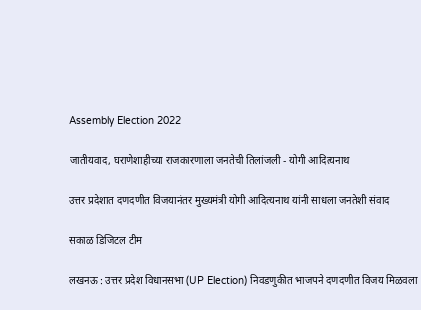Assembly Election 2022

जातीयवाद, घराणेशाहीच्या राजकारणाला जनतेची तिलांजली - योगी आदित्यनाथ

उत्तर प्रदेशात दणदणीत विजयानंतर मुख्यमंत्री योगी आदित्यनाथ यांनी साधला जनतेशी संवाद

सकाळ डिजिटल टीम

लखनऊ : उत्तर प्रदेश विधानसभा (UP Election) निवडणुकीत भाजपने दणदणीत विजय मिळवला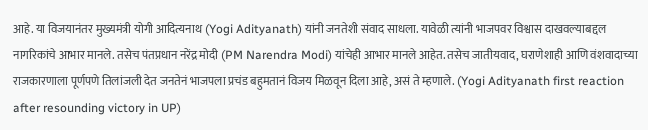आहे. या विजयानंतर मुख्यमंत्री योगी आदित्यनाथ (Yogi Adityanath) यांनी जनतेशी संवाद साधला. यावेळी त्यांनी भाजपवर विश्वास दाखवल्याबद्दल नागरिकांचे आभार मानले. तसेच पंतप्रधान नरेंद्र मोदी (PM Narendra Modi) यांचेही आभार मानले आहेत. तसेच जातीयवाद, घराणेशाही आणि वंशवादाच्या राजकारणाला पूर्णपणे तिलांजली देत जनतेनं भाजपला प्रचंड बहुमतानं विजय मिळवून दिला आहे, असं ते म्हणाले. (Yogi Adityanath first reaction after resounding victory in UP)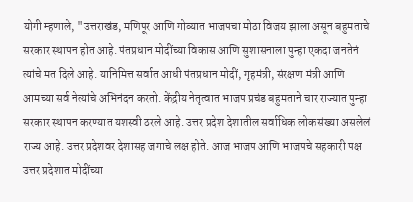योगी म्हणाले, "उत्तराखंड, मणिपूर आणि गोव्यात भाजपचा मोठा विजय झाला असून बहुमताचे सरकार स्थापन होत आहे. पंतप्रधान मोदींच्या विकास आणि सुशासनाला पुन्हा एकदा जनतेनं त्यांचे मत दिले आहे. यानिमित्त सर्वात आधी पंतप्रधान मोदीं, गृहमंत्री, संरक्षण मंत्री आणि आमच्या सर्व नेत्यांचे अभिनंदन करतो. केंद्रीय नेतृत्वात भाजप प्रचंड बहुमताने चार राज्यात पुन्हा सरकार स्थापन करण्यात यशस्वी ठरले आहे. उत्तर प्रदेश देशातील सर्वाधिक लोकसंख्या असलेलं राज्य आहे. उत्तर प्रदेशवर देशासह जगाचे लक्ष होते. आज भाजप आणि भाजपचे सहकारी पक्ष उत्तर प्रदेशात मोदींच्या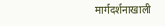मार्गदर्शनाखाली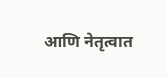आणि नेतृत्वात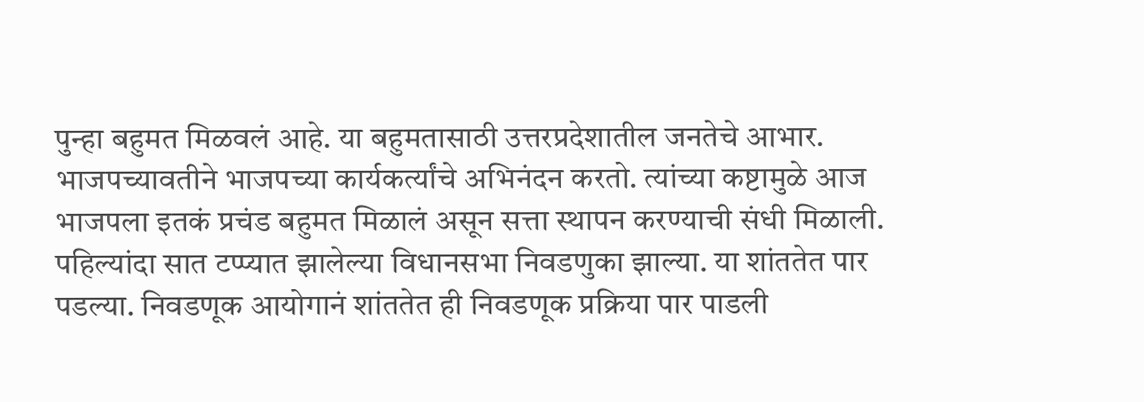पुन्हा बहुमत मिळवलं आहे. या बहुमतासाठी उत्तरप्रदेशातील जनतेचे आभार. भाजपच्यावतीने भाजपच्या कार्यकर्त्यांचे अभिनंदन करतो. त्यांच्या कष्टामुळे आज भाजपला इतकं प्रचंड बहुमत मिळालं असून सत्ता स्थापन करण्याची संधी मिळाली. पहिल्यांदा सात टप्प्यात झालेल्या विधानसभा निवडणुका झाल्या. या शांततेत पार पडल्या. निवडणूक आयोगानं शांततेत ही निवडणूक प्रक्रिया पार पाडली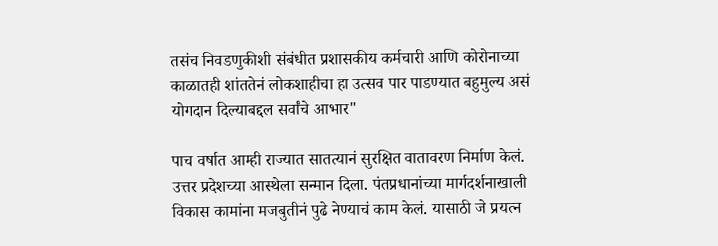तसंच निवडणुकीशी संबंधीत प्रशासकीय कर्मचारी आणि कोरोनाच्या काळातही शांततेनं लोकशाहीचा हा उत्सव पार पाडण्यात बहुमुल्य असं योगदान दिल्याबद्दल सर्वांचे आभार"

पाच वर्षात आम्ही राज्यात सातत्यानं सुरक्षित वातावरण निर्माण केलं. उत्तर प्रदेशच्या आस्थेला सन्मान दिला. पंतप्रधानांच्या मार्गदर्शनाखाली विकास कामांना मजबुतीनं पुढे नेण्याचं काम केलं. यासाठी जे प्रयत्न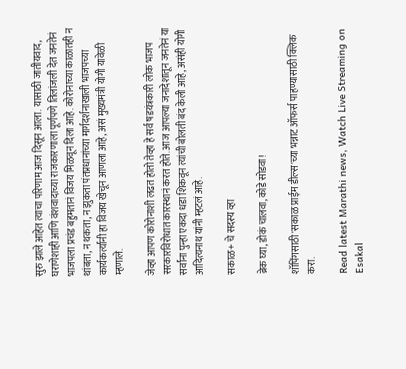सुरु झाले आहेत त्याचा परिणाम आज दिसून आला. यासाठी जातीयवाद, घराणेशाही आणि वंशवादाच्या राजकारणाला पूर्णपणे तिलांजली देत जनतेनं भाजपला प्रचंड बहुमतानं विजय मिळवून दिला आहे. कोरोनाच्या काळातही न थांबता, न थकता, न झुकता पंतप्रधानांच्या मार्गदर्शनाखाली भाजपच्या कार्यकर्त्यांनी हा विजय खेचून आणला आहे, असं मुख्यमंत्री योगी यावेळी म्हणाले.

जेव्हा आपण कोरोनाशी लढत होतो तेव्हा हे सर्व षडयंत्रकारी लोक भाजप सरकारविरोधात कारस्थानं करत होते. आज आपल्या जनादेशातून जनतेनं या सर्वांना पुन्हा एकदा धडा शिकवून त्यांची बोलती बंद केली आहे, असंही योगी आदित्यनाथ यांनी म्हटलं आहे.

सकाळ+ चे सदस्य व्हा

ब्रेक घ्या, डोकं चालवा, कोडे सोडवा!

शॉपिंगसाठी 'सकाळ प्राईम डील्स'च्या भन्नाट ऑफर्स पाहण्यासाठी क्लिक करा.

Read latest Marathi news, Watch Live Streaming on Esakal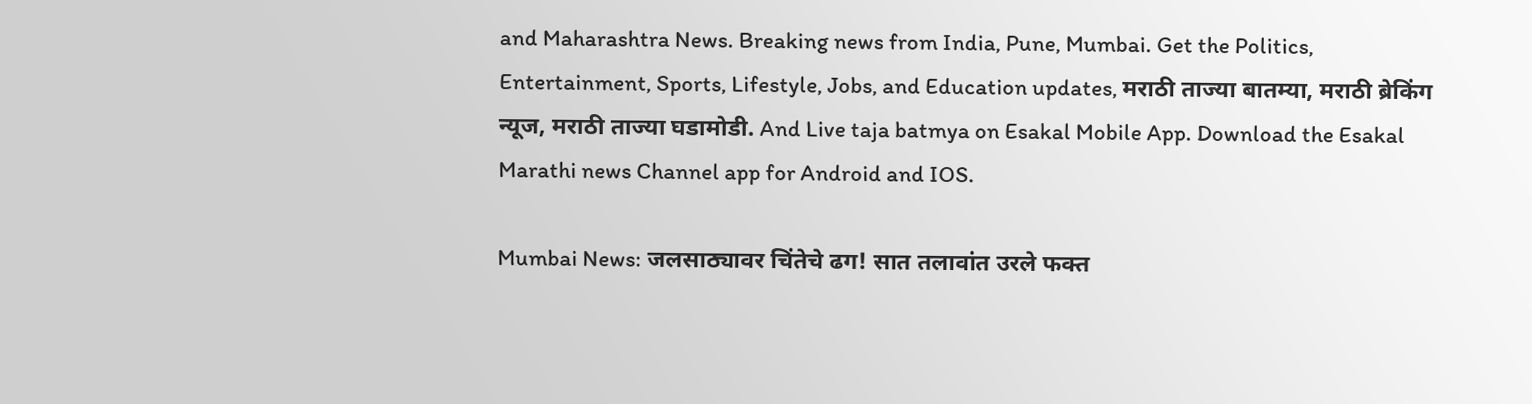and Maharashtra News. Breaking news from India, Pune, Mumbai. Get the Politics, Entertainment, Sports, Lifestyle, Jobs, and Education updates, मराठी ताज्या बातम्या, मराठी ब्रेकिंग न्यूज, मराठी ताज्या घडामोडी. And Live taja batmya on Esakal Mobile App. Download the Esakal Marathi news Channel app for Android and IOS.

Mumbai News: जलसाठ्यावर चिंतेचे ढग! सात तलावांत उरले फक्त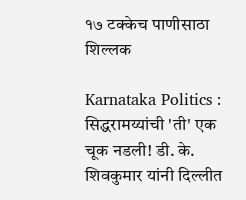१७ टक्केच पाणीसाठा शिल्लक

Karnataka Politics : सिद्धरामय्यांची 'ती' एक चूक नडली! डी. के. शिवकुमार यांनी दिल्लीत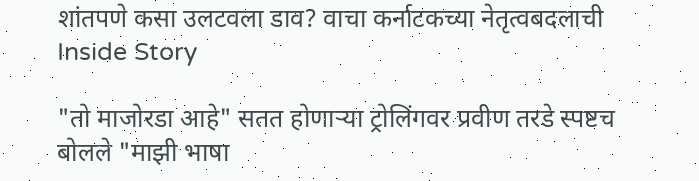शांतपणे कसा उलटवला डाव? वाचा कर्नाटकच्या नेतृत्वबदलाची Inside Story

"तो माजोरडा आहे" सतत होणाऱ्या ट्रोलिंगवर प्रवीण तरडे स्पष्टच बोलले "माझी भाषा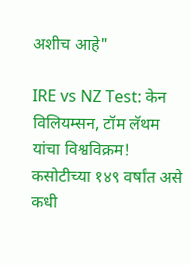अशीच आहे"

IRE vs NZ Test: केन विलियम्सन, टॉम लॅथम यांचा विश्वविक्रम! कसोटीच्या १४९ वर्षांत असे कधी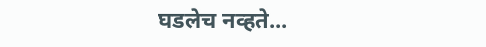घडलेच नव्हते...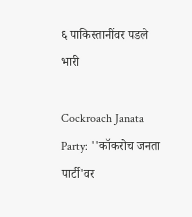६ पाकिस्तानींवर पडले भारी

Cockroach Janata Party: ''कॉकरोच जनता पार्टी'वर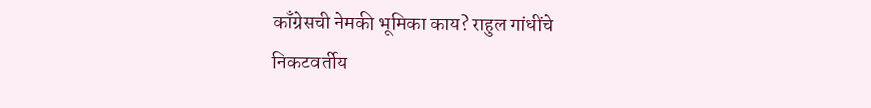काँग्रेसची नेमकी भूमिका काय? राहुल गांधींचे निकटवर्तीय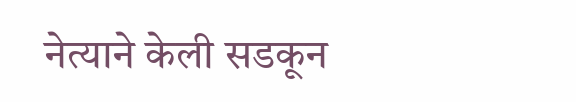नेत्याने केली सडकून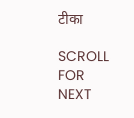टीका

SCROLL FOR NEXT